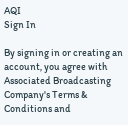AQI
Sign In

By signing in or creating an account, you agree with Associated Broadcasting Company's Terms & Conditions and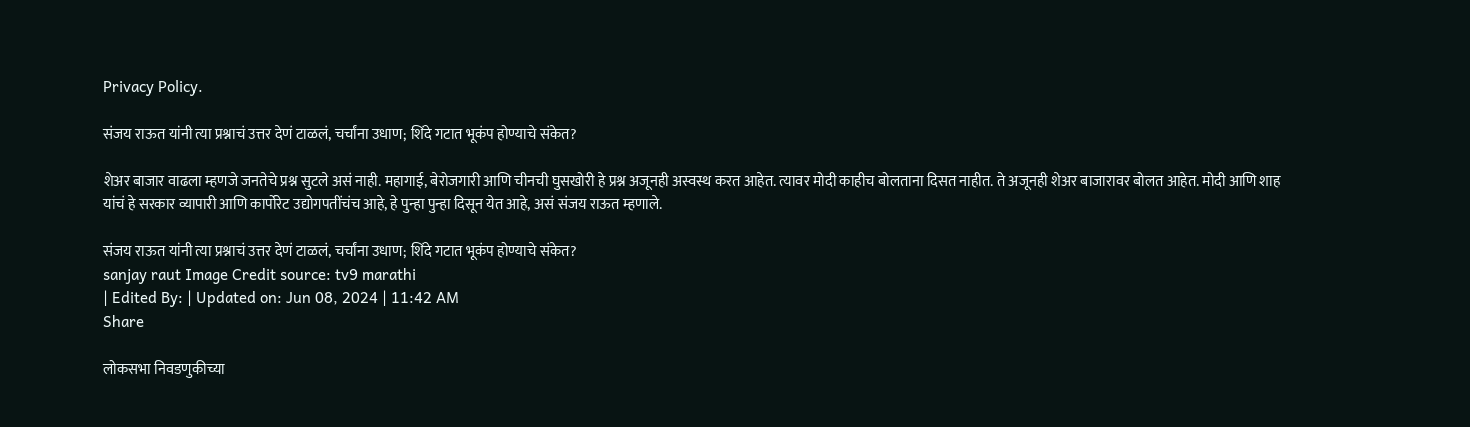Privacy Policy.

संजय राऊत यांनी त्या प्रश्नाचं उत्तर देणं टाळलं, चर्चांना उधाण; शिंदे गटात भूकंप होण्याचे संकेत?

शेअर बाजार वाढला म्हणजे जनतेचे प्रश्न सुटले असं नाही. महागाई, बेरोजगारी आणि चीनची घुसखोरी हे प्रश्न अजूनही अस्वस्थ करत आहेत. त्यावर मोदी काहीच बोलताना दिसत नाहीत. ते अजूनही शेअर बाजारावर बोलत आहेत. मोदी आणि शाह यांचं हे सरकार व्यापारी आणि कार्पोरेट उद्योगपतींचंच आहे, हे पुन्हा पुन्हा दिसून येत आहे, असं संजय राऊत म्हणाले.

संजय राऊत यांनी त्या प्रश्नाचं उत्तर देणं टाळलं, चर्चांना उधाण; शिंदे गटात भूकंप होण्याचे संकेत?
sanjay raut Image Credit source: tv9 marathi
| Edited By: | Updated on: Jun 08, 2024 | 11:42 AM
Share

लोकसभा निवडणुकीच्या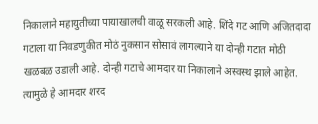निकालाने महायुतीच्या पायाखालची वाळू सरकली आहे. शिंदे गट आणि अजितदादा गटाला या निवडणुकीत मोठं नुकसान सोसावं लागल्याने या दोन्ही गटात मोठी खळबळ उडाली आहे. दोन्ही गटाचे आमदार या निकालाने अस्वस्थ झाले आहेत. त्यामुळे हे आमदार शरद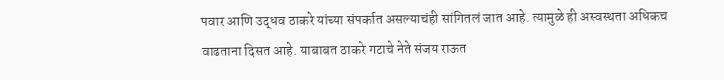पवार आणि उद्धव ठाकरे यांच्या संपर्कात असल्याचंही सांगितलं जात आहे. त्यामुळे ही अस्वस्थता अधिकच वाढताना दिसत आहे. याबाबत ठाकरे गटाचे नेते संजय राऊत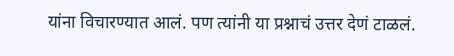यांना विचारण्यात आलं. पण त्यांनी या प्रश्नाचं उत्तर देणं टाळलं.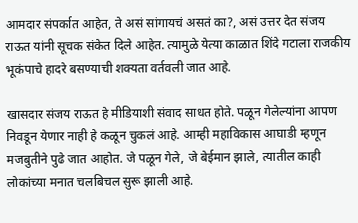आमदार संपर्कात आहेत, ते असं सांगायचं असतं का?, असं उत्तर देत संजय राऊत यांनी सूचक संकेत दिले आहेत. त्यामुळे येत्या काळात शिंदे गटाला राजकीय भूकंपाचे हादरे बसण्याची शक्यता वर्तवली जात आहे.

खासदार संजय राऊत हे मीडियाशी संवाद साधत होते. पळून गेलेल्यांना आपण निवडून येणार नाही हे कळून चुकलं आहे. आम्ही महाविकास आघाडी म्हणून मजबुतीने पुढे जात आहोत. जे पळून गेले, जे बेईमान झाले, त्यातील काही लोकांच्या मनात चलबिचल सुरू झाली आहे.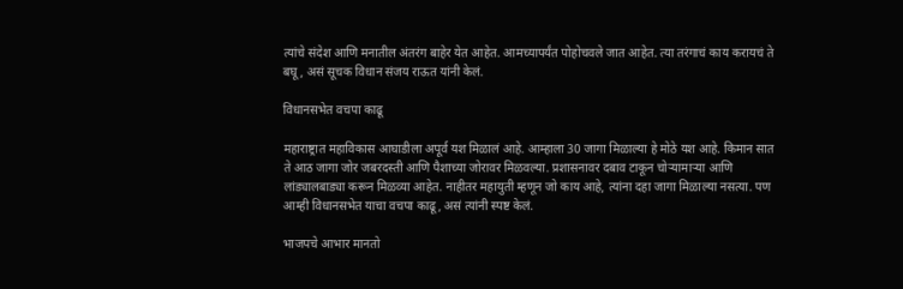त्यांचे संदेश आणि मनातील अंतरंग बाहेर येत आहेत. आमच्यापर्यंत पोहोचवले जात आहेत. त्या तरंगाचं काय करायचं ते बघू, असं सूचक विधान संजय राऊत यांनी केलं.

विधानसभेत वचपा काढू

महाराष्ट्रात महाविकास आघाडीला अपूर्व यश मिळालं आहे. आम्हाला 30 जागा मिळाल्या हे मोठे यश आहे. किमान सात ते आठ जागा जोर जबरदस्ती आणि पैशाच्या जोरावर मिळवल्या. प्रशासनावर दबाव टाकून चोऱ्यामाऱ्या आणि लांड्यालबाड्या करून मिळव्या आहेत. नाहीतर महायुती म्हणून जो काय आहे, त्यांना दहा जागा मिळाल्या नसत्या. पण आम्ही विधानसभेत याचा वचपा काढू, असं त्यांनी स्पष्ट केलं.

भाजपचे आभार मानतो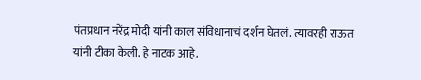पंतप्रधान नरेंद्र मोदी यांनी काल संविधानाचं दर्शन घेतलं. त्यावरही राऊत यांनी टीका केली. हे नाटक आहे.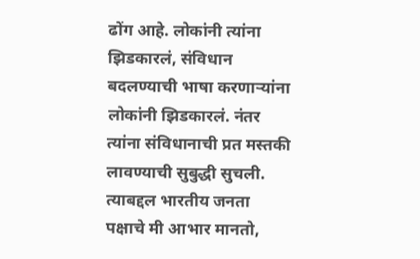ढोंग आहे. लोकांनी त्यांना झिडकारलं, संविधान बदलण्याची भाषा करणाऱ्यांना लोकांनी झिडकारलं. नंतर त्यांना संविधानाची प्रत मस्तकी लावण्याची सुबुद्धी सुचली. त्याबद्दल भारतीय जनता पक्षाचे मी आभार मानतो,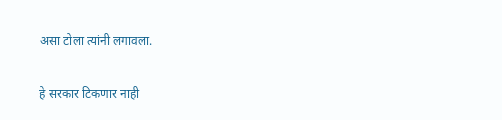असा टोला त्यांनी लगावला.

हे सरकार टिकणार नाही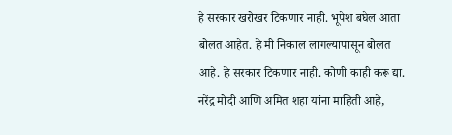हे सरकार खरोखर टिकणार नाही. भूपेश बघेल आता बोलत आहेत. हे मी निकाल लागल्यापासून बोलत आहे. हे सरकार टिकणार नाही. कोणी काही करू द्या. नरेंद्र मोदी आणि अमित शहा यांना माहिती आहे,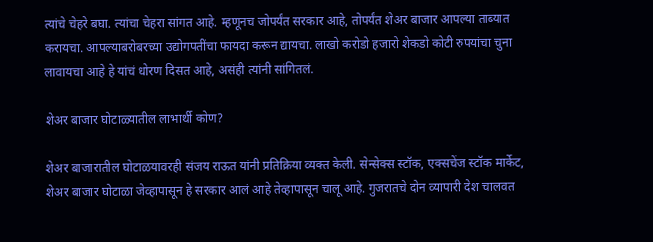त्यांचे चेहरे बघा. त्यांचा चेहरा सांगत आहे. म्हणूनच जोपर्यंत सरकार आहे, तोपर्यंत शेअर बाजार आपल्या ताब्यात करायचा. आपल्याबरोबरच्या उद्योगपतींचा फायदा करून द्यायचा. लाखो करोडो हजारो शेकडो कोटी रुपयांचा चुना लावायचा आहे हे यांचं धोरण दिसत आहे, असंही त्यांनी सांगितलं.

शेअर बाजार घोटाळ्यातील लाभार्थी कोण?

शेअर बाजारातील घोटाळयावरही संजय राऊत यांनी प्रतिक्रिया व्यक्त केली. सेन्सेक्स स्टॉक, एक्सचेंज स्टॉक मार्केट, शेअर बाजार घोटाळा जेव्हापासून हे सरकार आलं आहे तेव्हापासून चालू आहे. गुजरातचे दोन व्यापारी देश चालवत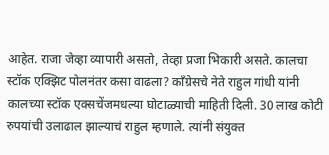आहेत. राजा जेव्हा व्यापारी असतो, तेव्हा प्रजा भिकारी असते. कालचा स्टॉक एक्झिट पोलनंतर कसा वाढला? काँग्रेसचे नेते राहुल गांधी यांनी कालच्या स्टॉक एक्सचेंजमधल्या घोटाळ्याची माहिती दिली. 30 लाख कोटी रुपयांची उलाढाल झाल्याचं राहुल म्हणाले. त्यांनी संयुक्त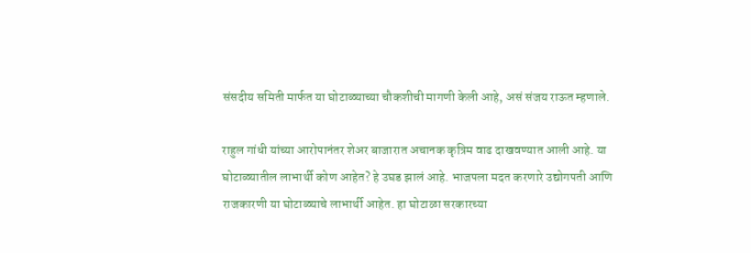संसदीय समिती मार्फत या घोटाळ्याच्या चौकशीची मागणी केली आहे, असं संजय राऊत म्हणाले.

राहुल गांधी यांच्या आरोपानंतर शेअर बाजारात अचानक कृत्रिम वाढ दाखवण्यात आली आहे. या घोटाळ्यातील लाभार्थी कोण आहेत? हे उघड झालं आहे. भाजपला मदत करणारे उद्योगपती आणि राजकारणी या घोटाळ्याचे लाभार्थी आहेत. हा घोटाळा सरकारच्या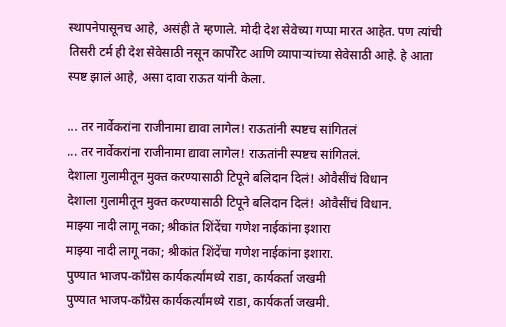स्थापनेपासूनच आहे, असंही ते म्हणाले. मोदी देश सेवेच्या गप्पा मारत आहेत. पण त्यांची तिसरी टर्म ही देश सेवेसाठी नसून कार्पोरेट आणि व्यापाऱ्यांच्या सेवेसाठी आहे. हे आता स्पष्ट झालं आहे, असा दावा राऊत यांनी केला.

... तर नार्वेकरांना राजीनामा द्यावा लागेल! राऊतांनी स्पष्टच सांगितलं
... तर नार्वेकरांना राजीनामा द्यावा लागेल! राऊतांनी स्पष्टच सांगितलं.
देशाला गुलामीतून मुक्त करण्यासाठी टिपूने बलिदान दिलं! ओवैसींचं विधान
देशाला गुलामीतून मुक्त करण्यासाठी टिपूने बलिदान दिलं! ओवैसींचं विधान.
माझ्या नादी लागू नका; श्रीकांत शिंदेंचा गणेश नाईकांना इशारा
माझ्या नादी लागू नका; श्रीकांत शिंदेंचा गणेश नाईकांना इशारा.
पुण्यात भाजप-काँग्रेस कार्यकर्त्यांमध्ये राडा, कार्यकर्ता जखमी
पुण्यात भाजप-काँग्रेस कार्यकर्त्यांमध्ये राडा, कार्यकर्ता जखमी.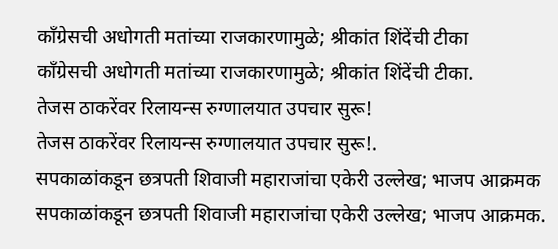काँग्रेसची अधोगती मतांच्या राजकारणामुळे; श्रीकांत शिंदेंची टीका
काँग्रेसची अधोगती मतांच्या राजकारणामुळे; श्रीकांत शिंदेंची टीका.
तेजस ठाकरेंवर रिलायन्स रुग्णालयात उपचार सुरू!
तेजस ठाकरेंवर रिलायन्स रुग्णालयात उपचार सुरू!.
सपकाळांकडून छत्रपती शिवाजी महाराजांचा एकेरी उल्लेख; भाजप आक्रमक
सपकाळांकडून छत्रपती शिवाजी महाराजांचा एकेरी उल्लेख; भाजप आक्रमक.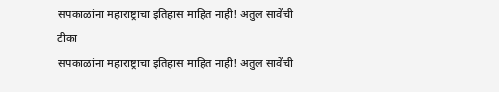सपकाळांना महाराष्ट्राचा इतिहास माहित नाही! अतुल सावेंची टीका
सपकाळांना महाराष्ट्राचा इतिहास माहित नाही! अतुल सावेंची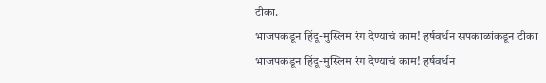टीका.
भाजपकडून हिंदू-मुस्लिम रंग देण्याचं काम! हर्षवर्धन सपकाळांकडून टीका
भाजपकडून हिंदू-मुस्लिम रंग देण्याचं काम! हर्षवर्धन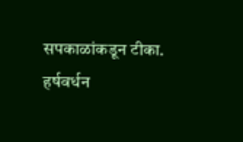सपकाळांकडून टीका.
हर्षवर्धन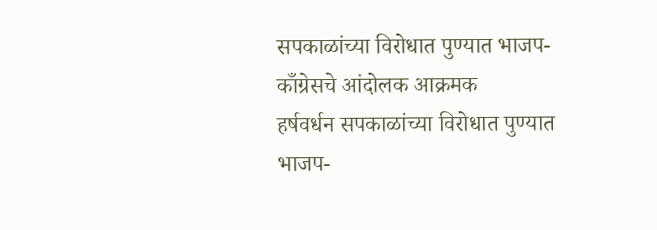सपकाळांच्या विरोधात पुण्यात भाजप- काँग्रेसचे आंदोलक आक्रमक
हर्षवर्धन सपकाळांच्या विरोधात पुण्यात भाजप-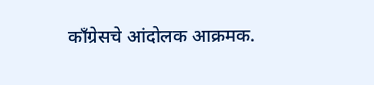काँग्रेसचे आंदोलक आक्रमक.